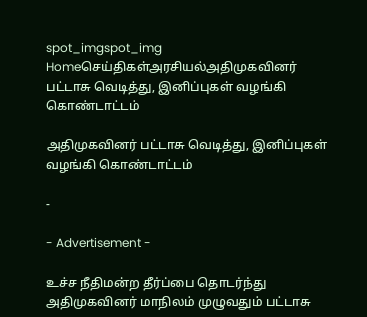spot_imgspot_img
Homeசெய்திகள்அரசியல்அதிமுகவினர் பட்டாசு வெடித்து, இனிப்புகள் வழங்கி கொண்டாட்டம்

அதிமுகவினர் பட்டாசு வெடித்து, இனிப்புகள் வழங்கி கொண்டாட்டம்

-

- Advertisement -

உச்ச நீதிமன்ற தீர்ப்பை தொடர்ந்து அதிமுகவினர் மாநிலம் முழுவதும் பட்டாசு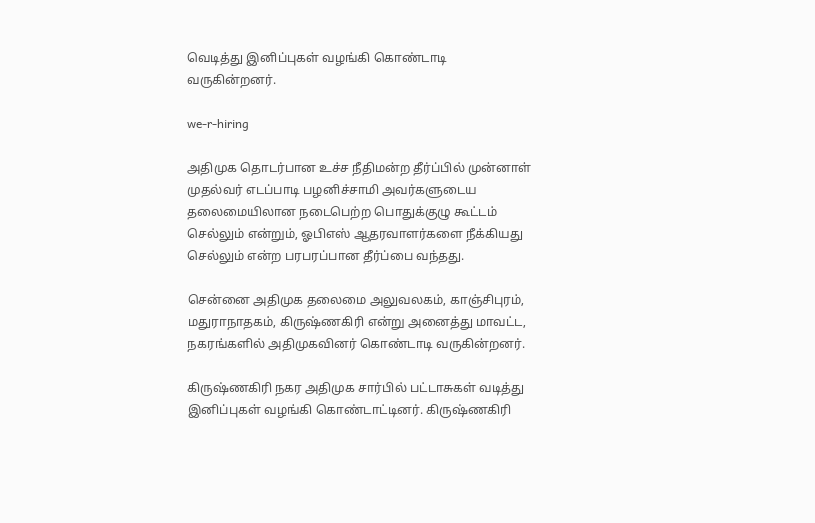வெடித்து இனிப்புகள் வழங்கி கொண்டாடி வருகின்றனர்.

we-r-hiring

அதிமுக தொடர்பான உச்ச நீதிமன்ற தீர்ப்பில் முன்னாள் முதல்வர் எடப்பாடி பழனிச்சாமி அவர்களுடைய தலைமையிலான நடைபெற்ற பொதுக்குழு கூட்டம் செல்லும் என்றும், ஓபிஎஸ் ஆதரவாளர்களை நீக்கியது செல்லும் என்ற பரபரப்பான தீர்ப்பை வந்தது.

சென்னை அதிமுக தலைமை அலுவலகம், காஞ்சிபுரம், மதுராநாதகம், கிருஷ்ணகிரி என்று அனைத்து மாவட்ட, நகரங்களில் அதிமுகவினர் கொண்டாடி வருகின்றனர்.

கிருஷ்ணகிரி நகர அதிமுக சார்பில் பட்டாசுகள் வடித்து இனிப்புகள் வழங்கி கொண்டாட்டினர். கிருஷ்ணகிரி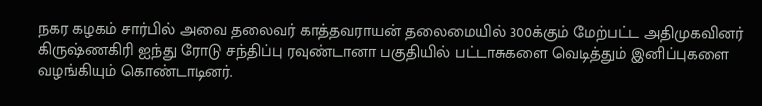நகர கழகம் சார்பில் அவை தலைவர் காத்தவராயன் தலைமையில் 300க்கும் மேற்பட்ட அதிமுகவினர் கிருஷ்ணகிரி ஐந்து ரோடு சந்திப்பு ரவுண்டானா பகுதியில் பட்டாசுகளை வெடித்தும் இனிப்புகளை வழங்கியும் கொண்டாடினர்.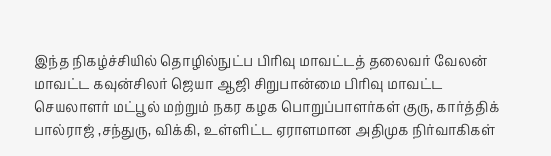இந்த நிகழ்ச்சியில் தொழில்நுட்ப பிரிவு மாவட்டத் தலைவர் வேலன் மாவட்ட கவுன்சிலர் ஜெயா ஆஜி சிறுபான்மை பிரிவு மாவட்ட செயலாளர் மட்பூல் மற்றும் நகர கழக பொறுப்பாளர்கள் குரு, கார்த்திக் பால்ராஜ் ,சந்துரு, விக்கி, உள்ளிட்ட ஏராளமான அதிமுக நிர்வாகிகள்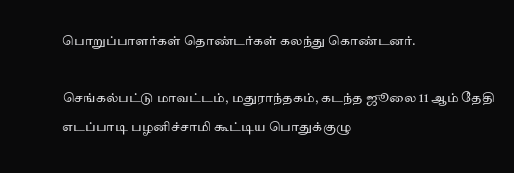பொறுப்பாளர்கள் தொண்டர்கள் கலந்து கொண்டனர்.

செங்கல்பட்டு மாவட்டம், மதுராந்தகம், கடந்த ஜூலை 11 ஆம் தேதி எடப்பாடி பழனிச்சாமி கூட்டிய பொதுக்குழு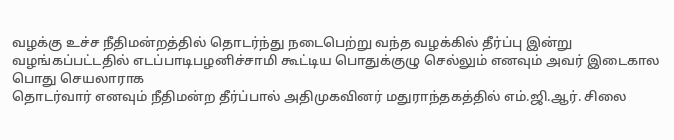வழக்கு உச்ச நீதிமன்றத்தில் தொடர்ந்து நடைபெற்று வந்த வழக்கில் தீர்ப்பு இன்று வழங்கப்பட்டதில் எடப்பாடிபழனிச்சாமி கூட்டிய பொதுக்குழு செல்லும் எனவும் அவர் இடைகால பொது செயலாராக
தொடர்வார் எனவும் நீதிமன்ற தீர்ப்பால் அதிமுகவினர் மதுராந்தகத்தில் எம்.ஜி.ஆர். சிலை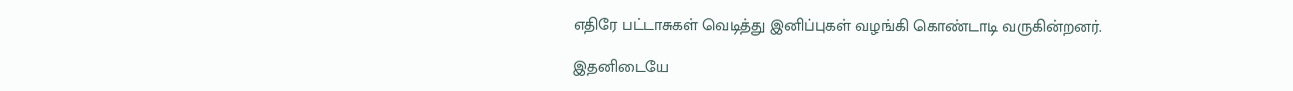எதிரே பட்டாசுகள் வெடித்து இனிப்புகள் வழங்கி கொண்டாடி வருகின்றனர்.

இதனிடையே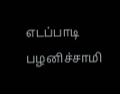எடப்பாடி பழனிச்சாமி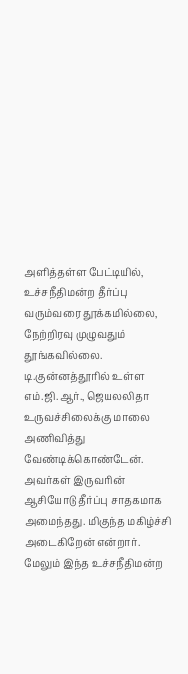அளித்தள்ள பேட்டியில், உச்சநீதிமன்ற தீர்ப்பு வரும்வரை தூக்கமில்லை, நேற்றிரவு முழுவதும் தூங்கவில்லை. டி.குன்னத்தூரில் உள்ள எம்.ஜி.ஆர்., ஜெயலலிதா உருவச்சிலைக்கு மாலை அணிவித்து வேண்டிக்கொண்டேன். அவர்கள் இருவரின் ஆசியோடு தீர்ப்பு சாதகமாக அமைந்தது. மிகுந்த மகிழ்ச்சி அடைகிறேன் என்றார். மேலும் இந்த உச்சநீதிமன்ற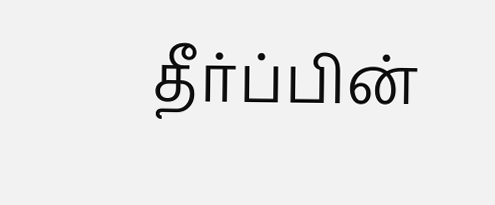தீர்ப்பின்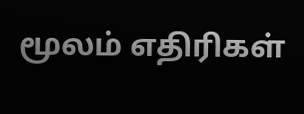மூலம் எதிரிகள்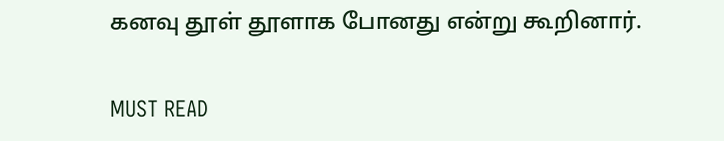கனவு தூள் தூளாக போனது என்று கூறினார்.

MUST READ